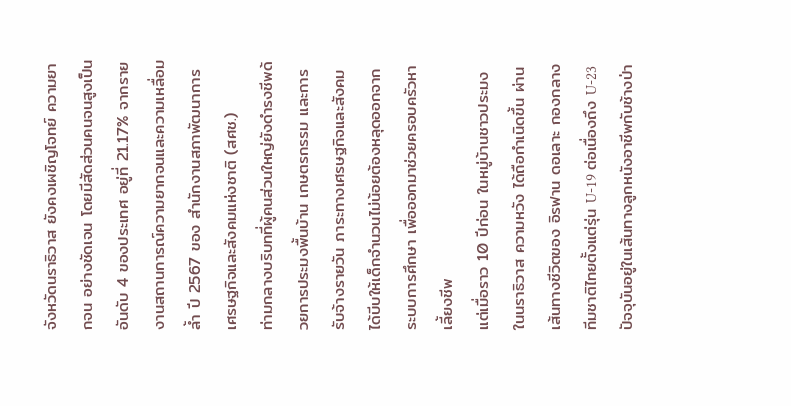จังหวัดนราธิวาส ยังคงเผชิญโจทย์ ความยากจน อย่างชัดเจน โดยมีสัดส่วนคนจนสูงเป็นอันดับ 4 ของประเทศ อยู่ที่ 21.17% จากรายงานสถานการณ์ความยากจนและความเหลื่อมล้ำ ปี 2567 ของ สำนักงานสภาพัฒนาการเศรษฐกิจและสังคมแห่งชาติ (สศช.)
ท่ามกลางบริบทที่ผู้คนส่วนใหญ่ยังดำรงชีพด้วยการประมงพื้นบ้าน เกษตรกรรม และการรับจ้างรายวัน ภาระทางเศรษฐกิจและสังคมได้บีบให้เด็กจำนวนไม่น้อยต้องหลุดออกจากระบบการศึกษา เพื่อออกมาช่วยครอบครัวหาเลี้ยงชีพ
แต่เมื่อราว 10 ปีก่อน ในหมู่บ้านชาวประมงในนราธิวาส ความหวัง ได้ถือกำเนิดขึ้น ผ่านเส้นทางชีวิตของ อิรฟาน ดอเลาะ กองกลางทีมชาติไทยตั้งแต่รุ่น U-19 ต่อเนื่องถึง U-23 ปัจจุบันอยู่ในเส้นทางลูกหนังอาชีพกับช้างป่า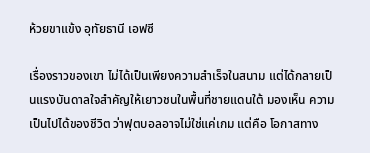ห้วยขาแข้ง อุทัยธานี เอฟซี

เรื่องราวของเขา ไม่ได้เป็นเพียงความสำเร็จในสนาม แต่ได้กลายเป็นแรงบันดาลใจสำคัญให้เยาวชนในพื้นที่ชายแดนใต้ มองเห็น ความเป็นไปได้ของชีวิต ว่าฟุตบอลอาจไม่ใช่แค่เกม แต่คือ โอกาสทาง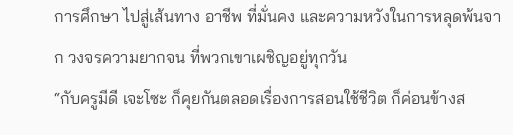การศึกษา ไปสู่เส้นทาง อาชีพ ที่มั่นคง และความหวังในการหลุดพ้นจาก วงจรความยากจน ที่พวกเขาเผชิญอยู่ทุกวัน
“กับครูมีดี เจะโซะ ก็คุยกันตลอดเรื่องการสอนใช้ชีวิต ก็ค่อนข้างส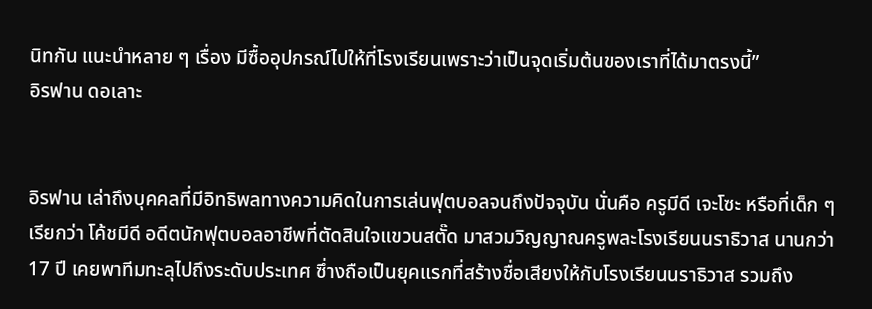นิทกัน แนะนำหลาย ๆ เรื่อง มีซื้ออุปกรณ์ไปให้ที่โรงเรียนเพราะว่าเป็นจุดเริ่มต้นของเราที่ได้มาตรงนี้”
อิรฟาน ดอเลาะ


อิรฟาน เล่าถึงบุคคลที่มีอิทธิพลทางความคิดในการเล่นฟุตบอลจนถึงปัจจุบัน นั่นคือ ครูมีดี เจะโซะ หรือที่เด็ก ๆ เรียกว่า โค้ชมีดี อดีตนักฟุตบอลอาชีพที่ตัดสินใจแขวนสตั๊ด มาสวมวิญญาณครูพละโรงเรียนนราธิวาส นานกว่า 17 ปี เคยพาทีมทะลุไปถึงระดับประเทศ ซึ่างถือเป็นยุคแรกที่สร้างชื่อเสียงให้กับโรงเรียนนราธิวาส รวมถึง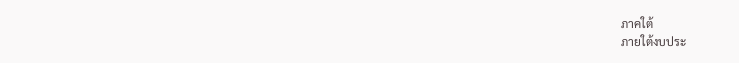ภาคใต้
ภายใต้งบประ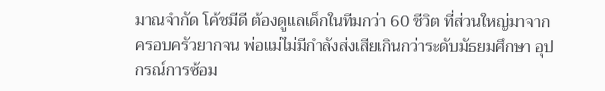มาณจำกัด โค้ชมีดี ต้องดูแลเด็กในทีมกว่า 60 ชีวิต ที่ส่วนใหญ่มาจากครอบครัวยากจน พ่อแม่ไม่มีกำลังส่งเสียเกินกว่าระดับมัธยมศึกษา อุปกรณ์การซ้อม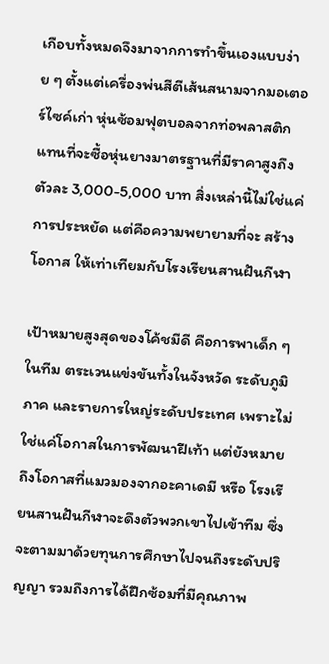เกือบทั้งหมดจึงมาจากการทำขึ้นเองแบบง่าย ๆ ตั้งแต่เครื่องพ่นสีตีเส้นสนามจากมอเตอร์ไซค์เก่า หุ่นซ้อมฟุตบอลจากท่อพลาสติก แทนที่จะซื้อหุ่นยางมาตรฐานที่มีราคาสูงถึงตัวละ 3,000-5,000 บาท สิ่งเหล่านี้ไม่ใช่แค่การประหยัด แต่คือความพยายามที่จะ สร้างโอกาส ให้เท่าเทียมกับโรงเรียนสานฝันกีฬา

เป้าหมายสูงสุดของโค้ชมีดี คือการพาเด็ก ๆ ในทีม ตระเวนแข่งขันทั้งในจังหวัด ระดับภูมิภาค และรายการใหญ่ระดับประเทศ เพราะไม่ใช่แค่โอกาสในการพัฒนาฝีเท้า แต่ยังหมายถึงโอกาสที่แมวมองจากอะคาเดมี หรือ โรงเรียนสานฝันกีฬาจะดึงตัวพวกเขาไปเข้าทีม ซึ่งจะตามมาด้วยทุนการศึกษาไปจนถึงระดับปริญญา รวมถึงการได้ฝึกซ้อมที่มีคุณภาพ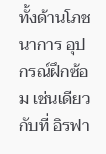ทั้งด้านโภชนาการ อุปกรณ์ฝึกซ้อม เช่นเดียวกับที่ อิรฟา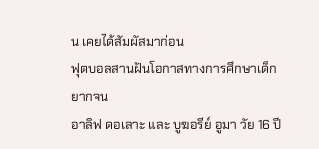น เคยได้สัมผัสมาก่อน
ฟุตบอลสานฝันโอกาสทางการศึกษาเด็กยากจน
อาลิฟ ดอเลาะ และ บูฆอรีย์ อูมา วัย 16 ปี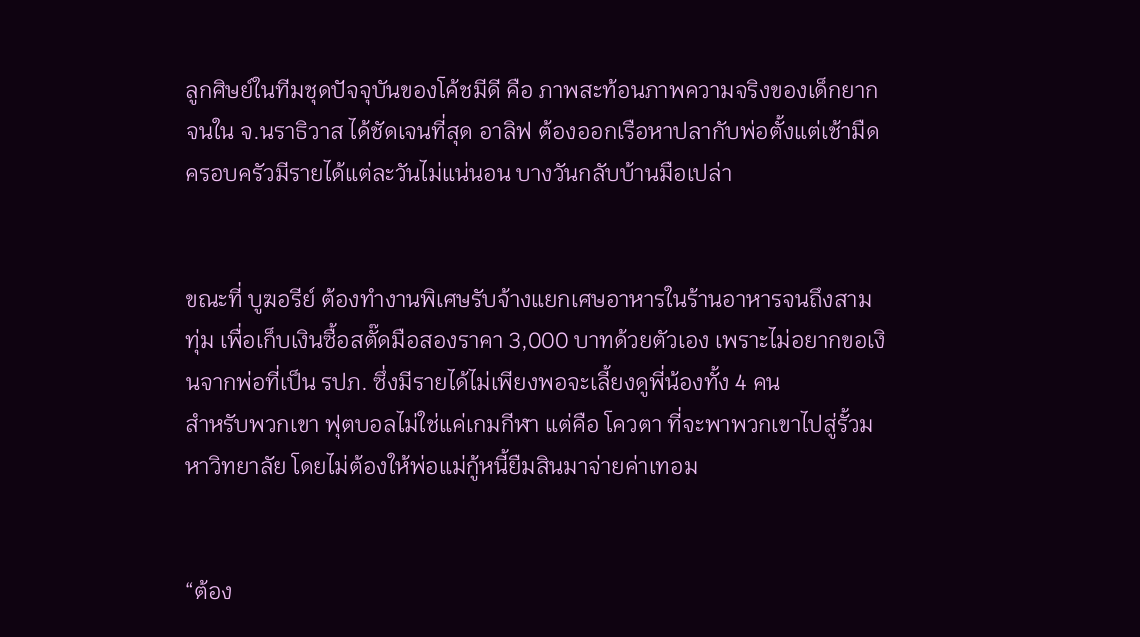ลูกศิษย์ในทีมชุดปัจจุบันของโค้ชมีดี คือ ภาพสะท้อนภาพความจริงของเด็กยากจนใน จ.นราธิวาส ได้ชัดเจนที่สุด อาลิฟ ต้องออกเรือหาปลากับพ่อตั้งแต่เช้ามืด ครอบครัวมีรายได้แต่ละวันไม่แน่นอน บางวันกลับบ้านมือเปล่า


ขณะที่ บูฆอรีย์ ต้องทำงานพิเศษรับจ้างแยกเศษอาหารในร้านอาหารจนถึงสามทุ่ม เพื่อเก็บเงินซื้อสตั๊ดมือสองราคา 3,000 บาทด้วยตัวเอง เพราะไม่อยากขอเงินจากพ่อที่เป็น รปภ. ซึ่งมีรายได้ไม่เพียงพอจะเลี้ยงดูพี่น้องทั้ง 4 คน
สำหรับพวกเขา ฟุตบอลไม่ใช่แค่เกมกีฬา แต่คือ โควตา ที่จะพาพวกเขาไปสู่รั้วมหาวิทยาลัย โดยไม่ต้องให้พ่อแม่กู้หนี้ยืมสินมาจ่ายค่าเทอม


“ต้อง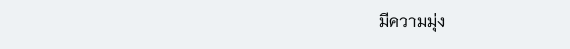มีความมุ่ง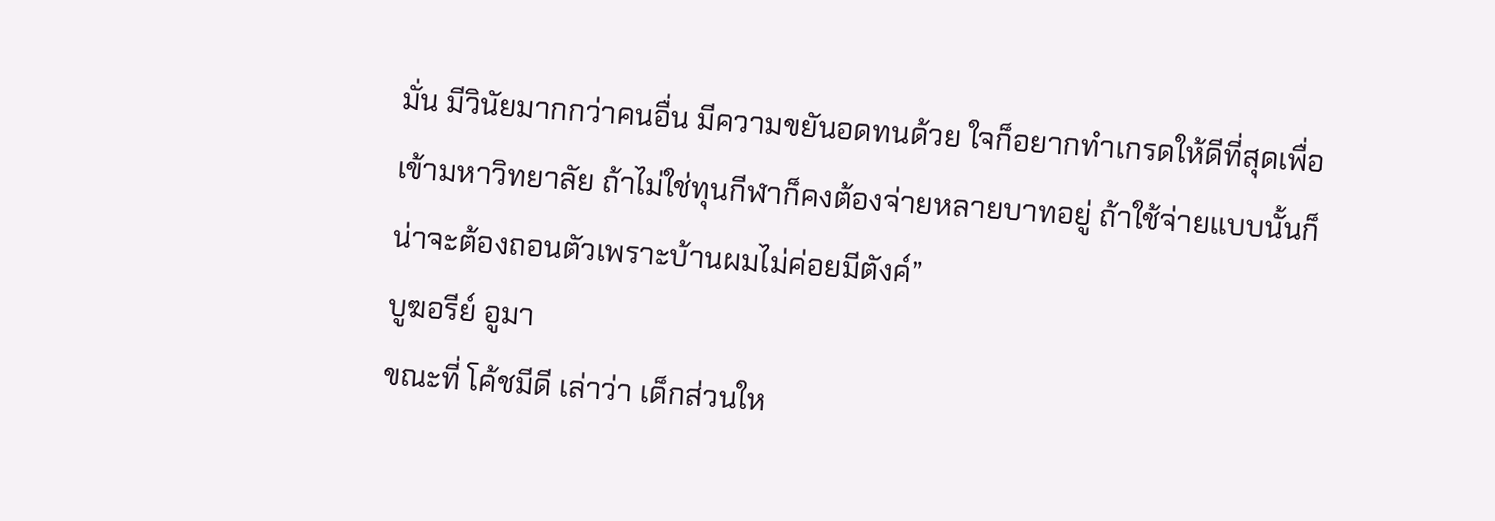มั่น มีวินัยมากกว่าคนอื่น มีความขยันอดทนด้วย ใจก็อยากทำเกรดให้ดีที่สุดเพื่อเข้ามหาวิทยาลัย ถ้าไม่ใช่ทุนกีฬาก็คงต้องจ่ายหลายบาทอยู่ ถ้าใช้จ่ายแบบนั้นก็น่าจะต้องถอนตัวเพราะบ้านผมไม่ค่อยมีตังค์”
บูฆอรีย์ อูมา
ขณะที่ โค้ชมีดี เล่าว่า เด็กส่วนให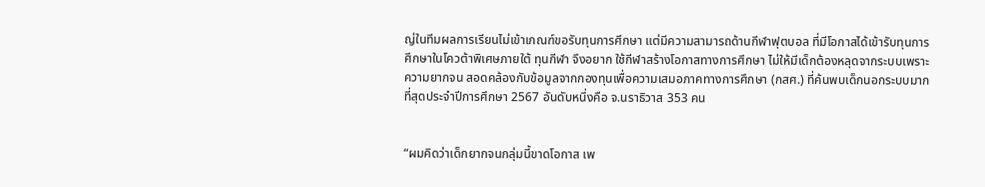ญ่ในทีมผลการเรียนไม่เข้าเกณฑ์ขอรับทุนการศึกษา แต่มีความสามารถด้านกีฬาฟุตบอล ที่มีโอกาสได้เข้ารับทุนการศึกษาในโควต้าพิเศษภายใต้ ทุนกีฬา จึงอยาก ใช้กีฬาสร้างโอกาสทางการศึกษา ไม่ให้มีเด็กต้องหลุดจากระบบเพราะความยากจน สอดคล้องกับข้อมูลจากกองทุนเพื่อความเสมอภาคทางการศึกษา (กสศ.) ที่ค้นพบเด็กนอกระบบมากที่สุดประจำปีการศึกษา 2567 อันดับหนึ่งคือ จ.นราธิวาส 353 คน


“ผมคิดว่าเด็กยากจนกลุ่มนี้ขาดโอกาส เพ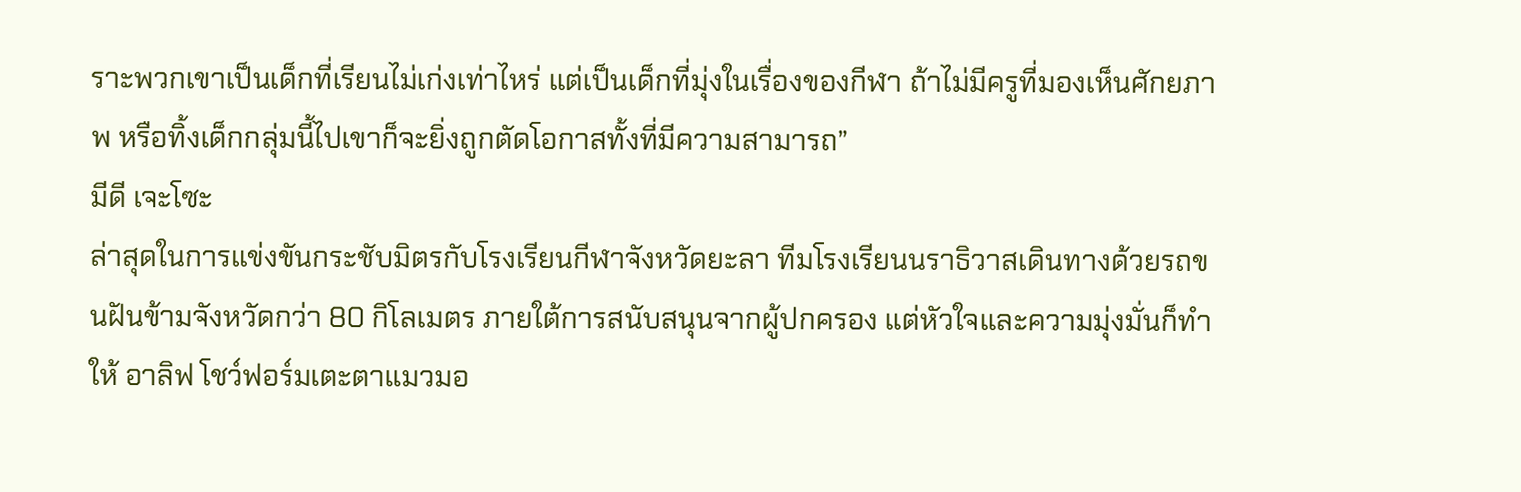ราะพวกเขาเป็นเด็กที่เรียนไม่เก่งเท่าไหร่ แต่เป็นเด็กที่มุ่งในเรื่องของกีฬา ถ้าไม่มีครูที่มองเห็นศักยภาพ หรือทิ้งเด็กกลุ่มนี้ไปเขาก็จะยิ่งถูกตัดโอกาสทั้งที่มีความสามารถ”
มีดี เจะโซะ
ล่าสุดในการแข่งขันกระชับมิตรกับโรงเรียนกีฬาจังหวัดยะลา ทีมโรงเรียนนราธิวาสเดินทางด้วยรถขนฝันข้ามจังหวัดกว่า 80 กิโลเมตร ภายใต้การสนับสนุนจากผู้ปกครอง แต่หัวใจและความมุ่งมั่นก็ทำให้ อาลิฟ โชว์ฟอร์มเตะตาแมวมอ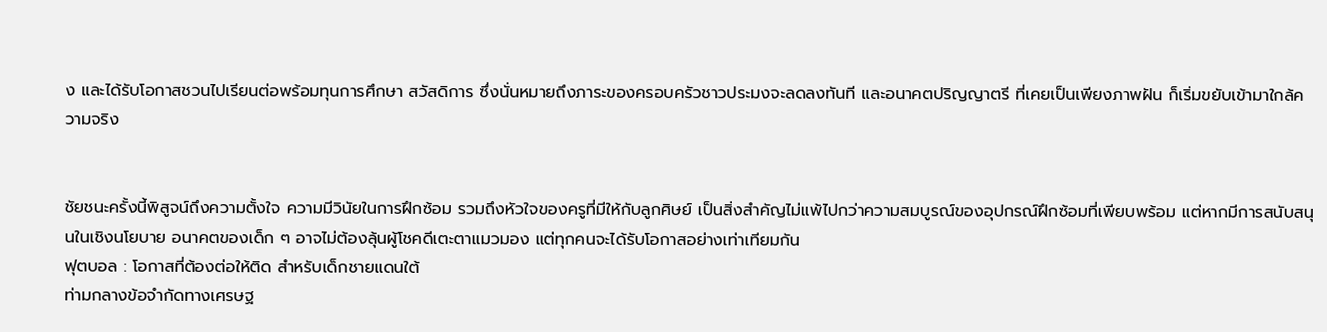ง และได้รับโอกาสชวนไปเรียนต่อพร้อมทุนการศึกษา สวัสดิการ ซึ่งนั่นหมายถึงภาระของครอบครัวชาวประมงจะลดลงทันที และอนาคตปริญญาตรี ที่เคยเป็นเพียงภาพฝัน ก็เริ่มขยับเข้ามาใกล้ความจริง


ชัยชนะครั้งนี้พิสูจน์ถึงความตั้งใจ ความมีวินัยในการฝึกซ้อม รวมถึงหัวใจของครูที่มีให้กับลูกศิษย์ เป็นสิ่งสำคัญไม่แพ้ไปกว่าความสมบูรณ์ของอุปกรณ์ฝึกซ้อมที่เพียบพร้อม แต่หากมีการสนับสนุนในเชิงนโยบาย อนาคตของเด็ก ๆ อาจไม่ต้องลุ้นผู้โชคดีเตะตาแมวมอง แต่ทุกคนจะได้รับโอกาสอย่างเท่าเทียมกัน
ฟุตบอล : โอกาสที่ต้องต่อให้ติด สำหรับเด็กชายแดนใต้
ท่ามกลางข้อจำกัดทางเศรษฐ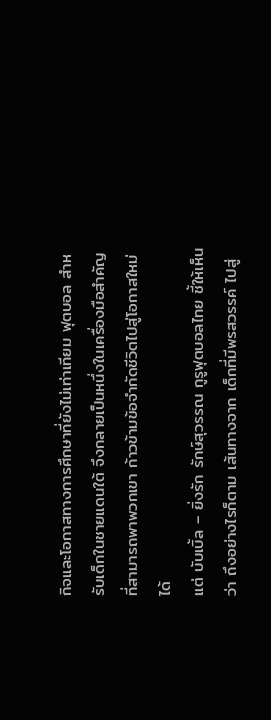กิจและโอกาสทางการศึกษาที่ยังไม่เท่าเทียม ฟุตบอล สำหรับเด็กในชายแดนใต้ จึงกลายเป็นหนึ่งในเครื่องมือสำคัญที่สามารถพาพวกเขา ก้าวข้ามข้อจำกัดชีวิตไปสู่โอกาสใหม่ได้
แต่ บับเบิ้ล – ยิ่งรัก รักษ์สุวรรณ กูรูฟุตบอลไทย ชี้ให้เห็นว่า ถึงอย่างไรก็ตาม เส้นทางจาก เด็กที่มีพรสวรรค์ ไปสู่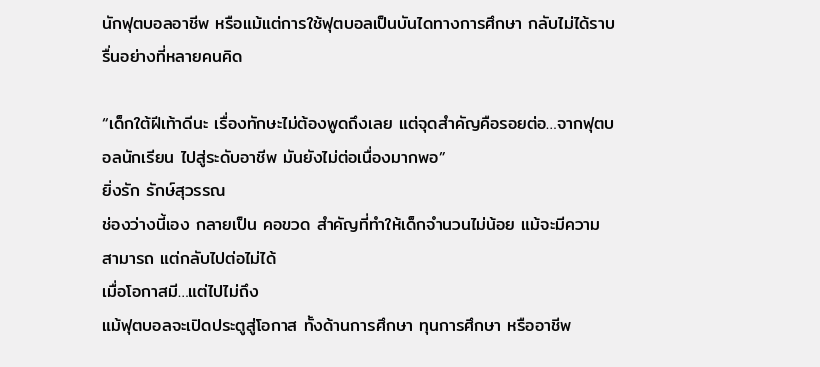นักฟุตบอลอาชีพ หรือแม้แต่การใช้ฟุตบอลเป็นบันไดทางการศึกษา กลับไม่ได้ราบรื่นอย่างที่หลายคนคิด

“เด็กใต้ฝีเท้าดีนะ เรื่องทักษะไม่ต้องพูดถึงเลย แต่จุดสำคัญคือรอยต่อ…จากฟุตบอลนักเรียน ไปสู่ระดับอาชีพ มันยังไม่ต่อเนื่องมากพอ”
ยิ่งรัก รักษ์สุวรรณ
ช่องว่างนี้เอง กลายเป็น คอขวด สำคัญที่ทำให้เด็กจำนวนไม่น้อย แม้จะมีความสามารถ แต่กลับไปต่อไม่ได้
เมื่อโอกาสมี…แต่ไปไม่ถึง
แม้ฟุตบอลจะเปิดประตูสู่โอกาส ทั้งด้านการศึกษา ทุนการศึกษา หรืออาชีพ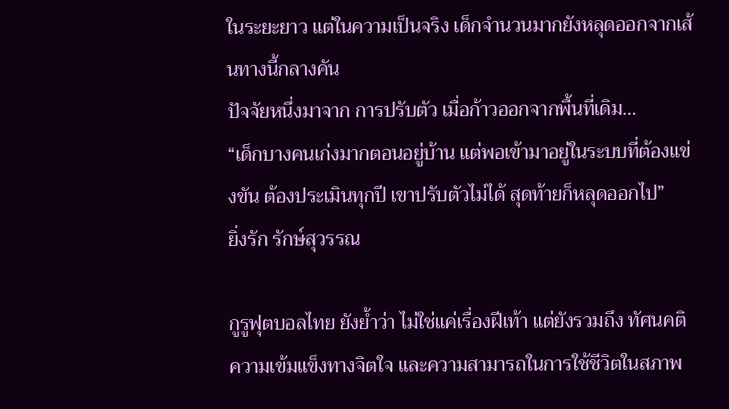ในระยะยาว แต่ในความเป็นจริง เด็กจำนวนมากยังหลุดออกจากเส้นทางนี้กลางคัน
ปัจจัยหนึ่งมาจาก การปรับตัว เมื่อก้าวออกจากพื้นที่เดิม…
“เด็กบางคนเก่งมากตอนอยู่บ้าน แต่พอเข้ามาอยู่ในระบบที่ต้องแข่งขัน ต้องประเมินทุกปี เขาปรับตัวไม่ได้ สุดท้ายก็หลุดออกไป”
ยิ่งรัก รักษ์สุวรรณ

กูรูฟุตบอลไทย ยังย้ำว่า ไม่ใช่แค่เรื่องฝีเท้า แต่ยังรวมถึง ทัศนคติ ความเข้มแข็งทางจิตใจ และความสามารถในการใช้ชีวิตในสภาพ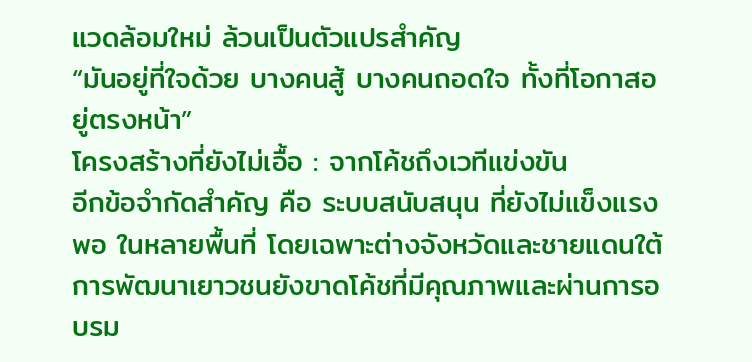แวดล้อมใหม่ ล้วนเป็นตัวแปรสำคัญ
“มันอยู่ที่ใจด้วย บางคนสู้ บางคนถอดใจ ทั้งที่โอกาสอยู่ตรงหน้า”
โครงสร้างที่ยังไม่เอื้อ : จากโค้ชถึงเวทีแข่งขัน
อีกข้อจำกัดสำคัญ คือ ระบบสนับสนุน ที่ยังไม่แข็งแรงพอ ในหลายพื้นที่ โดยเฉพาะต่างจังหวัดและชายแดนใต้ การพัฒนาเยาวชนยังขาดโค้ชที่มีคุณภาพและผ่านการอบรม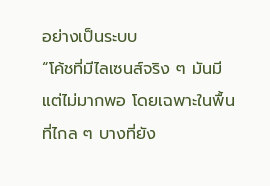อย่างเป็นระบบ
“โค้ชที่มีไลเซนส์จริง ๆ มันมี แต่ไม่มากพอ โดยเฉพาะในพื้นที่ไกล ๆ บางที่ยัง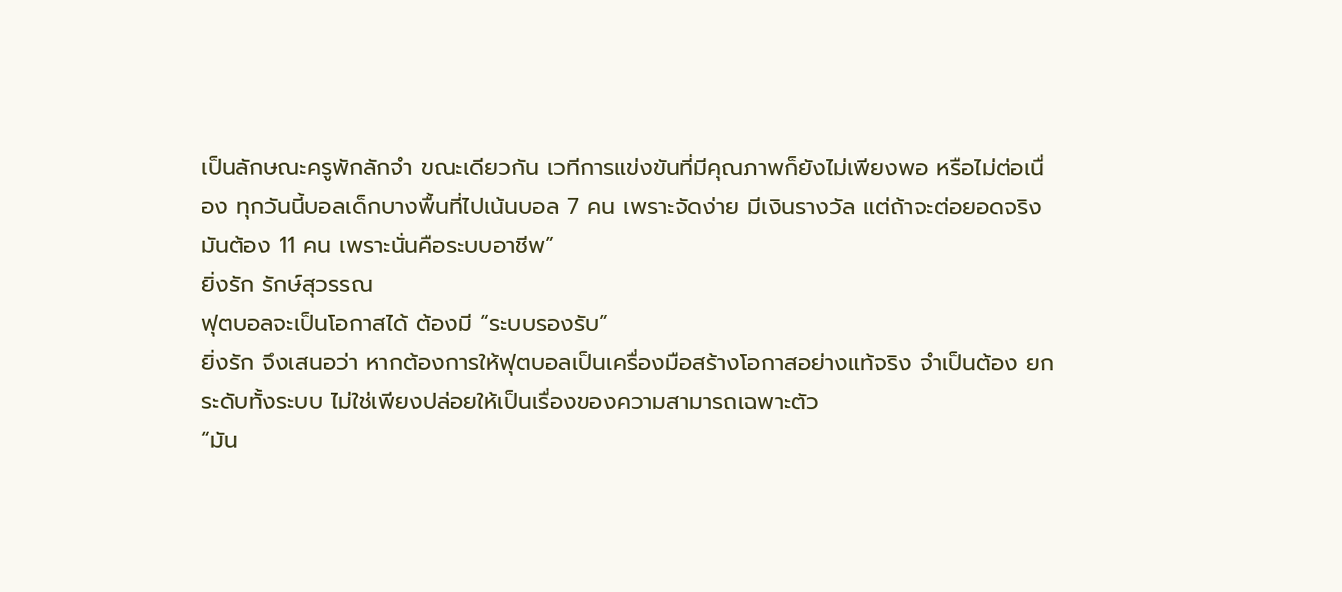เป็นลักษณะครูพักลักจำ ขณะเดียวกัน เวทีการแข่งขันที่มีคุณภาพก็ยังไม่เพียงพอ หรือไม่ต่อเนื่อง ทุกวันนี้บอลเด็กบางพื้นที่ไปเน้นบอล 7 คน เพราะจัดง่าย มีเงินรางวัล แต่ถ้าจะต่อยอดจริง มันต้อง 11 คน เพราะนั่นคือระบบอาชีพ”
ยิ่งรัก รักษ์สุวรรณ
ฟุตบอลจะเป็นโอกาสได้ ต้องมี “ระบบรองรับ”
ยิ่งรัก จึงเสนอว่า หากต้องการให้ฟุตบอลเป็นเครื่องมือสร้างโอกาสอย่างแท้จริง จำเป็นต้อง ยกระดับทั้งระบบ ไม่ใช่เพียงปล่อยให้เป็นเรื่องของความสามารถเฉพาะตัว
“มัน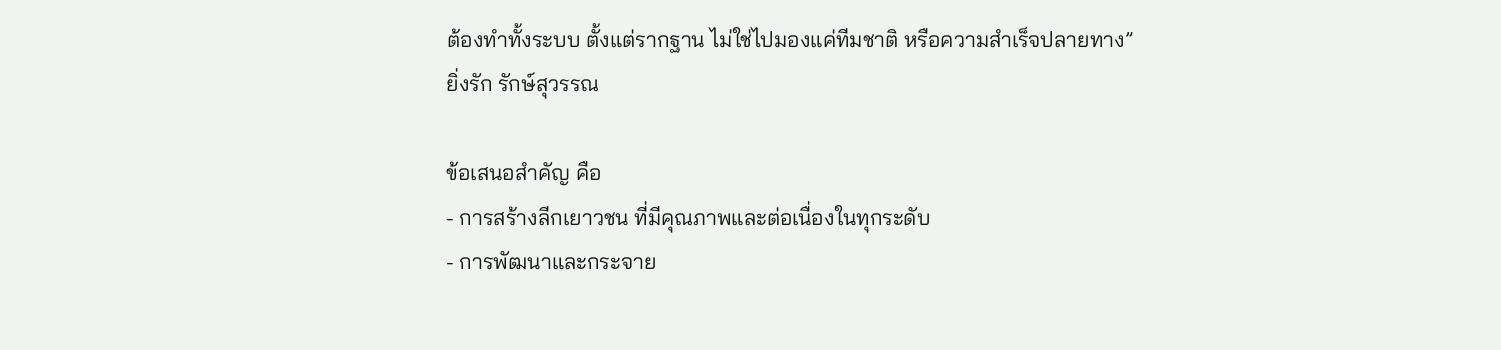ต้องทำทั้งระบบ ตั้งแต่รากฐาน ไม่ใช่ไปมองแค่ทีมชาติ หรือความสำเร็จปลายทาง”
ยิ่งรัก รักษ์สุวรรณ

ข้อเสนอสำคัญ คือ
- การสร้างลีกเยาวชน ที่มีคุณภาพและต่อเนื่องในทุกระดับ
- การพัฒนาและกระจาย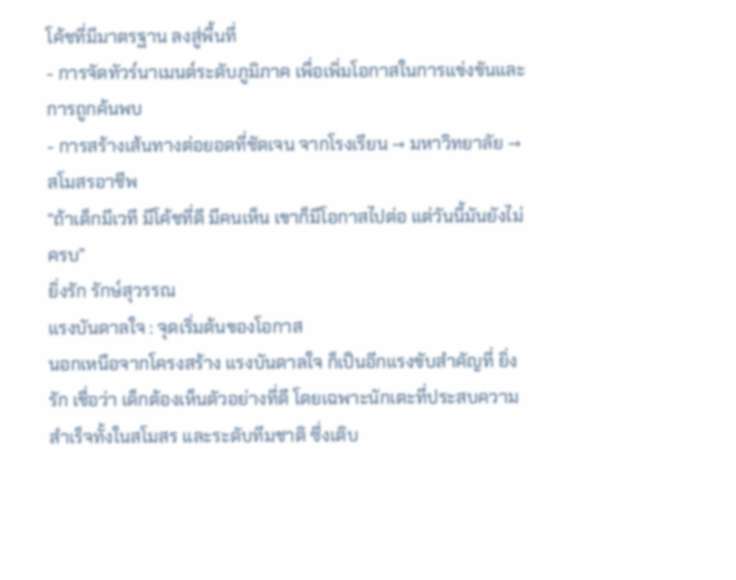โค้ชที่มีมาตรฐาน ลงสู่พื้นที่
- การจัดทัวร์นาเมนต์ระดับภูมิภาค เพื่อเพิ่มโอกาสในการแข่งขันและการถูกค้นพบ
- การสร้างเส้นทางต่อยอดที่ชัดเจน จากโรงเรียน → มหาวิทยาลัย → สโมสรอาชีพ
“ถ้าเด็กมีเวที มีโค้ชที่ดี มีคนเห็น เขาก็มีโอกาสไปต่อ แต่วันนี้มันยังไม่ครบ”
ยิ่งรัก รักษ์สุวรรณ
แรงบันดาลใจ : จุดเริ่มต้นของโอกาส
นอกเหนือจากโครงสร้าง แรงบันดาลใจ ก็เป็นอีกแรงขับสำคัญที่ ยิ่งรัก เชื่อว่า เด็กต้องเห็นตัวอย่างที่ดี โดยเฉพาะนักเตะที่ประสบความสำเร็จทั้งในสโมสร และระดับทีมชาติ ซึ่งเติบ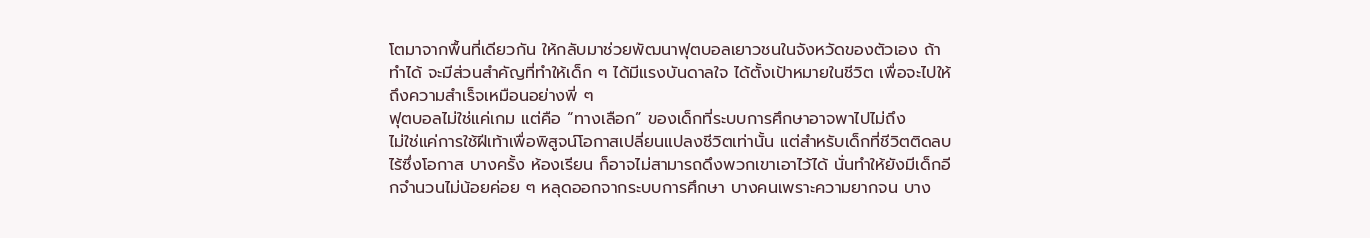โตมาจากพื้นที่เดียวกัน ให้กลับมาช่วยพัฒนาฟุตบอลเยาวชนในจังหวัดของตัวเอง ถ้าทำได้ จะมีส่วนสำคัญที่ทำให้เด็ก ๆ ได้มีแรงบันดาลใจ ได้ตั้งเป้าหมายในชีวิต เพื่อจะไปให้ถึงความสำเร็จเหมือนอย่างพี่ ๆ
ฟุตบอลไม่ใช่แค่เกม แต่คือ “ทางเลือก” ของเด็กที่ระบบการศึกษาอาจพาไปไม่ถึง
ไม่ใช่แค่การใช้ฝีเท้าเพื่อพิสูจน์โอกาสเปลี่ยนแปลงชีวิตเท่านั้น แต่สำหรับเด็กที่ชีวิตติดลบ ไร้ซึ่งโอกาส บางครั้ง ห้องเรียน ก็อาจไม่สามารถดึงพวกเขาเอาไว้ได้ นั่นทำให้ยังมีเด็กอีกจำนวนไม่น้อยค่อย ๆ หลุดออกจากระบบการศึกษา บางคนเพราะความยากจน บาง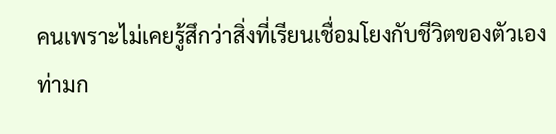คนเพราะไม่เคยรู้สึกว่าสิ่งที่เรียนเชื่อมโยงกับชีวิตของตัวเอง
ท่ามก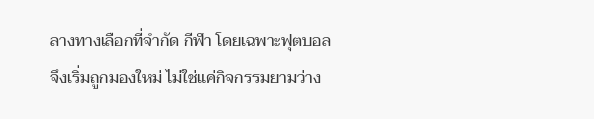ลางทางเลือกที่จำกัด กีฬา โดยเฉพาะฟุตบอล จึงเริ่มถูกมองใหม่ ไม่ใช่แค่กิจกรรมยามว่าง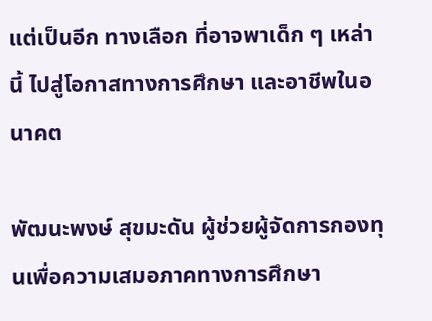แต่เป็นอีก ทางเลือก ที่อาจพาเด็ก ๆ เหล่านี้ ไปสู่โอกาสทางการศึกษา และอาชีพในอนาคต

พัฒนะพงษ์ สุขมะดัน ผู้ช่วยผู้จัดการกองทุนเพื่อความเสมอภาคทางการศึกษา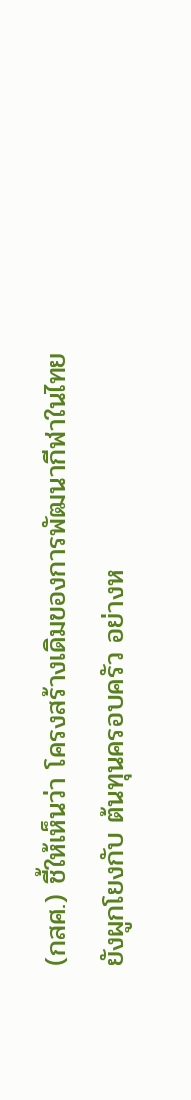(กสศ.) ชี้ให้เห็นว่า โครงสร้างเดิมของการพัฒนากีฬาในไทยยังผูกโยงกับ ต้นทุนครอบครัว อย่างห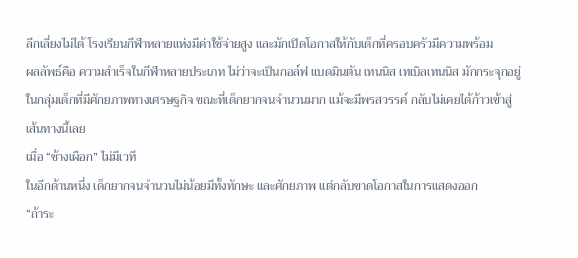ลีกเลี่ยงไม่ได้ โรงเรียนกีฬาหลายแห่งมีค่าใช้จ่ายสูง และมักเปิดโอกาสให้กับเด็กที่ครอบครัวมีความพร้อม
ผลลัพธ์คือ ความสำเร็จในกีฬาหลายประเภท ไม่ว่าจะเป็นกอล์ฟ แบดมินตัน เทนนิส เทเบิลเทนนิส มักกระจุกอยู่ในกลุ่มเด็กที่มีศักยภาพทางเศรษฐกิจ ขณะที่เด็กยากจนจำนวนมาก แม้จะมีพรสวรรค์ กลับไม่เคยได้ก้าวเข้าสู่เส้นทางนี้เลย
เมื่อ “ช้างเผือก” ไม่มีเวที
ในอีกด้านหนึ่ง เด็กยากจนจำนวนไม่น้อยมีทั้งทักษะ และศักยภาพ แต่กลับขาดโอกาสในการแสดงออก
“ถ้าระ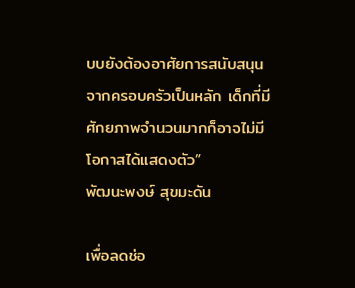บบยังต้องอาศัยการสนับสนุนจากครอบครัวเป็นหลัก เด็กที่มีศักยภาพจำนวนมากก็อาจไม่มีโอกาสได้แสดงตัว”
พัฒนะพงษ์ สุขมะดัน

เพื่อลดช่อ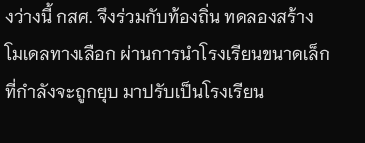งว่างนี้ กสศ. จึงร่วมกับท้องถิ่น ทดลองสร้าง โมเดลทางเลือก ผ่านการนำโรงเรียนขนาดเล็กที่กำลังจะถูกยุบ มาปรับเป็นโรงเรียน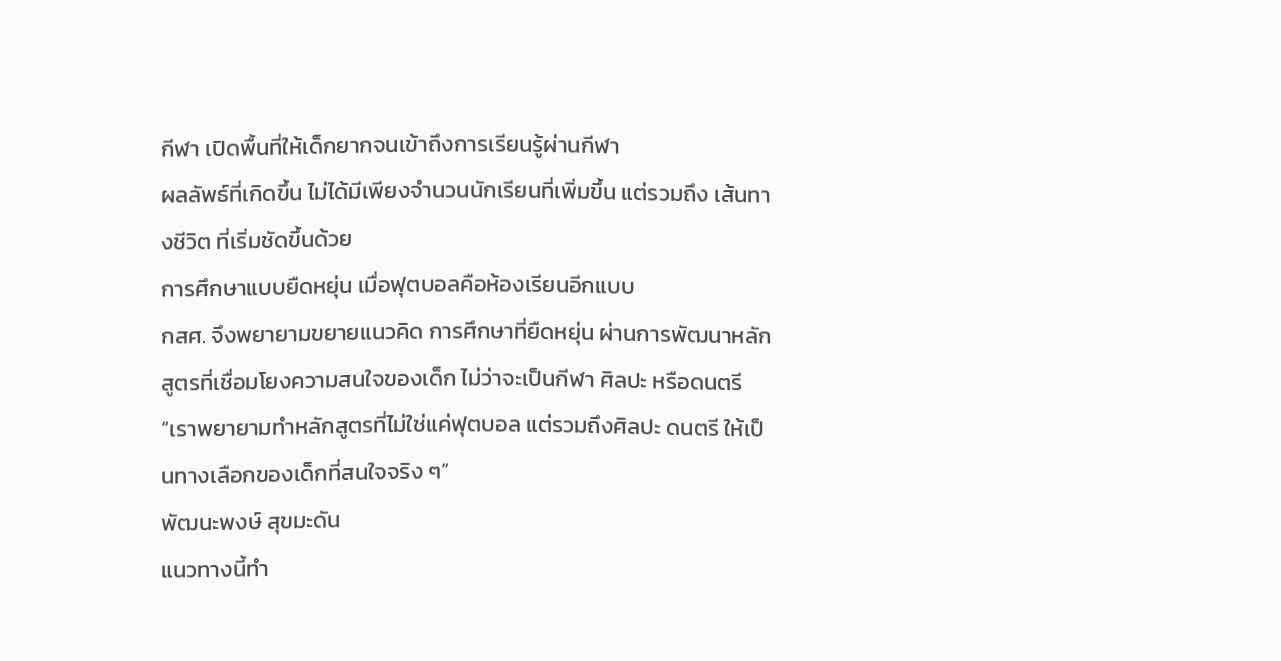กีฬา เปิดพื้นที่ให้เด็กยากจนเข้าถึงการเรียนรู้ผ่านกีฬา
ผลลัพธ์ที่เกิดขึ้น ไม่ได้มีเพียงจำนวนนักเรียนที่เพิ่มขึ้น แต่รวมถึง เส้นทางชีวิต ที่เริ่มชัดขึ้นด้วย
การศึกษาแบบยืดหยุ่น เมื่อฟุตบอลคือห้องเรียนอีกแบบ
กสศ. จึงพยายามขยายแนวคิด การศึกษาที่ยืดหยุ่น ผ่านการพัฒนาหลักสูตรที่เชื่อมโยงความสนใจของเด็ก ไม่ว่าจะเป็นกีฬา ศิลปะ หรือดนตรี
“เราพยายามทำหลักสูตรที่ไม่ใช่แค่ฟุตบอล แต่รวมถึงศิลปะ ดนตรี ให้เป็นทางเลือกของเด็กที่สนใจจริง ๆ”
พัฒนะพงษ์ สุขมะดัน
แนวทางนี้ทำ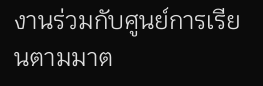งานร่วมกับศูนย์การเรียนตามมาต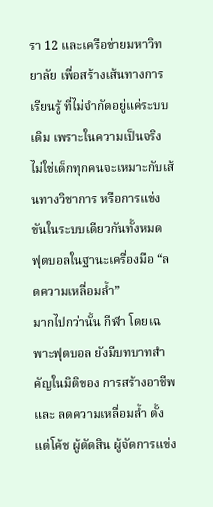รา 12 และเครือข่ายมหาวิทยาลัย เพื่อสร้างเส้นทางการเรียนรู้ ที่ไม่จำกัดอยู่แค่ระบบเดิม เพราะในความเป็นจริง ไม่ใช่เด็กทุกคนจะเหมาะกับเส้นทางวิชาการ หรือการแข่งขันในระบบเดียวกันทั้งหมด
ฟุตบอลในฐานะเครื่องมือ “ลดความเหลื่อมล้ำ”
มากไปกว่านั้น กีฬา โดยเฉพาะฟุตบอล ยังมีบทบาทสำคัญในมิติของ การสร้างอาชีพ และ ลดความเหลื่อมล้ำ ตั้งแต่โค้ช ผู้ตัดสิน ผู้จัดการแข่ง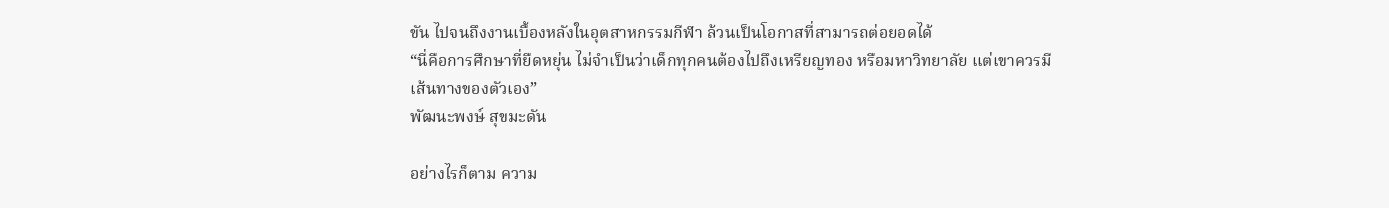ขัน ไปจนถึงงานเบื้องหลังในอุตสาหกรรมกีฬา ล้วนเป็นโอกาสที่สามารถต่อยอดได้
“นี่คือการศึกษาที่ยืดหยุ่น ไม่จำเป็นว่าเด็กทุกคนต้องไปถึงเหรียญทอง หรือมหาวิทยาลัย แต่เขาควรมีเส้นทางของตัวเอง”
พัฒนะพงษ์ สุขมะดัน

อย่างไรก็ตาม ความ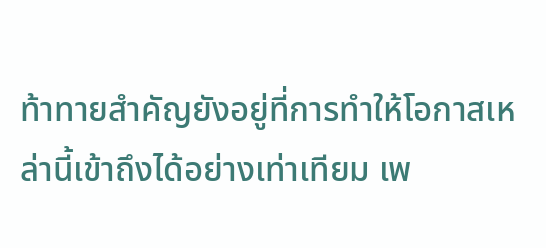ท้าทายสำคัญยังอยู่ที่การทำให้โอกาสเหล่านี้เข้าถึงได้อย่างเท่าเทียม เพ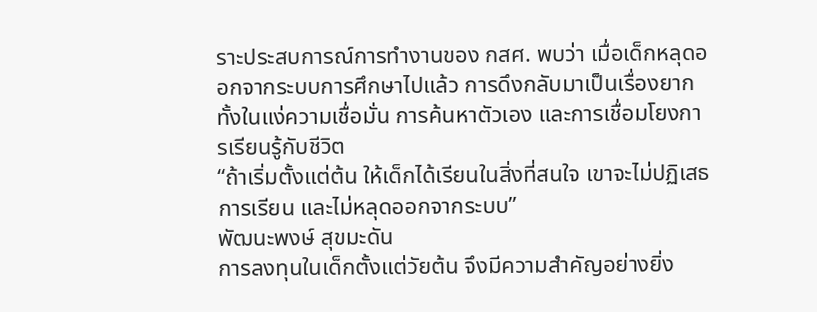ราะประสบการณ์การทำงานของ กสศ. พบว่า เมื่อเด็กหลุดออกจากระบบการศึกษาไปแล้ว การดึงกลับมาเป็นเรื่องยาก ทั้งในแง่ความเชื่อมั่น การค้นหาตัวเอง และการเชื่อมโยงการเรียนรู้กับชีวิต
“ถ้าเริ่มตั้งแต่ต้น ให้เด็กได้เรียนในสิ่งที่สนใจ เขาจะไม่ปฏิเสธการเรียน และไม่หลุดออกจากระบบ”
พัฒนะพงษ์ สุขมะดัน
การลงทุนในเด็กตั้งแต่วัยต้น จึงมีความสำคัญอย่างยิ่ง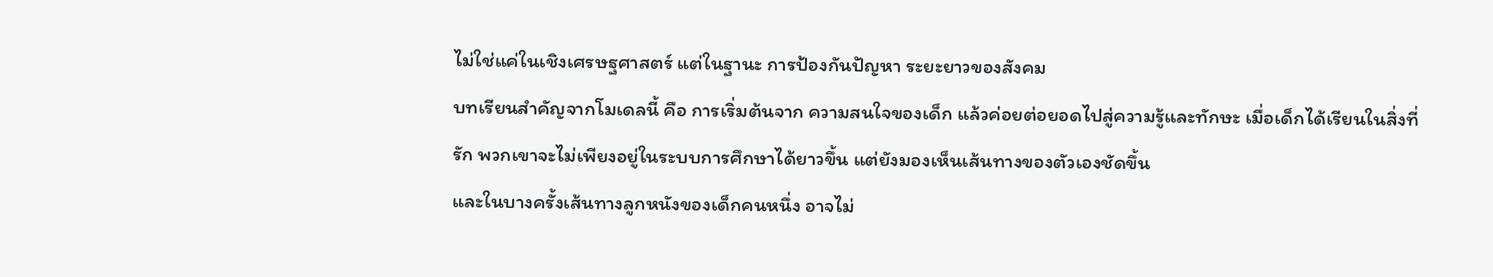ไม่ใช่แค่ในเชิงเศรษฐศาสตร์ แต่ในฐานะ การป้องกันปัญหา ระยะยาวของสังคม
บทเรียนสำคัญจากโมเดลนี้ คือ การเริ่มต้นจาก ความสนใจของเด็ก แล้วค่อยต่อยอดไปสู่ความรู้และทักษะ เมื่อเด็กได้เรียนในสิ่งที่รัก พวกเขาจะไม่เพียงอยู่ในระบบการศึกษาได้ยาวขึ้น แต่ยังมองเห็นเส้นทางของตัวเองชัดขึ้น
และในบางครั้งเส้นทางลูกหนังของเด็กคนหนึ่ง อาจไม่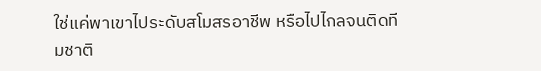ใช่แค่พาเขาไประดับสโมสรอาชีพ หรือไปไกลจนติดทีมชาติ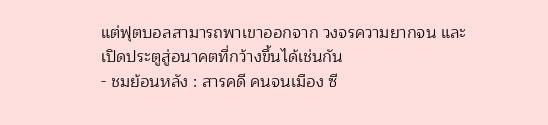แต่ฟุตบอลสามารถพาเขาออกจาก วงจรความยากจน และเปิดประตูสู่อนาคตที่กว้างขึ้นได้เช่นกัน
- ชมย้อนหลัง : สารคดี คนจนเมือง ซี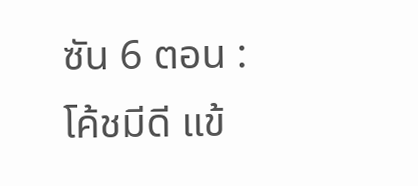ซัน 6 ตอน : โค้ชมีดี แข้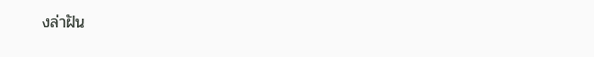งล่าฝัน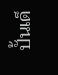ปั้นเด็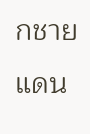กชายแดน